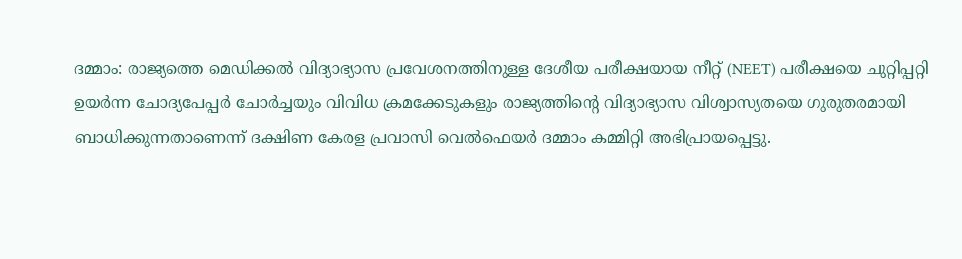ദമ്മാം: രാജ്യത്തെ മെഡിക്കൽ വിദ്യാഭ്യാസ പ്രവേശനത്തിനുള്ള ദേശീയ പരീക്ഷയായ നീറ്റ് (NEET) പരീക്ഷയെ ചുറ്റിപ്പറ്റി ഉയർന്ന ചോദ്യപേപ്പർ ചോർച്ചയും വിവിധ ക്രമക്കേടുകളും രാജ്യത്തിന്റെ വിദ്യാഭ്യാസ വിശ്വാസ്യതയെ ഗുരുതരമായി ബാധിക്കുന്നതാണെന്ന് ദക്ഷിണ കേരള പ്രവാസി വെൽഫെയർ ദമ്മാം കമ്മിറ്റി അഭിപ്രായപ്പെട്ടു.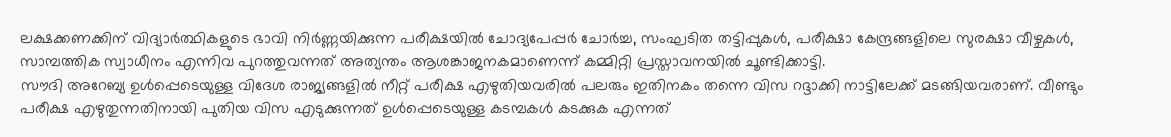ലക്ഷക്കണക്കിന് വിദ്യാർത്ഥികളുടെ ഭാവി നിർണ്ണയിക്കുന്ന പരീക്ഷയിൽ ചോദ്യപേപ്പർ ചോർച്ച, സംഘടിത തട്ടിപ്പുകൾ, പരീക്ഷാ കേന്ദ്രങ്ങളിലെ സുരക്ഷാ വീഴ്ചകൾ, സാമ്പത്തിക സ്വാധീനം എന്നിവ പുറത്തുവന്നത് അത്യന്തം ആശങ്കാജനകമാണെന്ന് കമ്മിറ്റി പ്രസ്താവനയിൽ ചൂണ്ടിക്കാട്ടി.
സൗദി അറേബ്യ ഉൾപ്പെടെയുള്ള വിദേശ രാജ്യങ്ങളിൽ നീറ്റ് പരീക്ഷ എഴുതിയവരിൽ പലരും ഇതിനകം തന്നെ വിസ റദ്ദാക്കി നാട്ടിലേക്ക് മടങ്ങിയവരാണ്. വീണ്ടും പരീക്ഷ എഴുതുന്നതിനായി പുതിയ വിസ എടുക്കുന്നത് ഉൾപ്പെടെയുള്ള കടമ്പകൾ കടക്കുക എന്നത്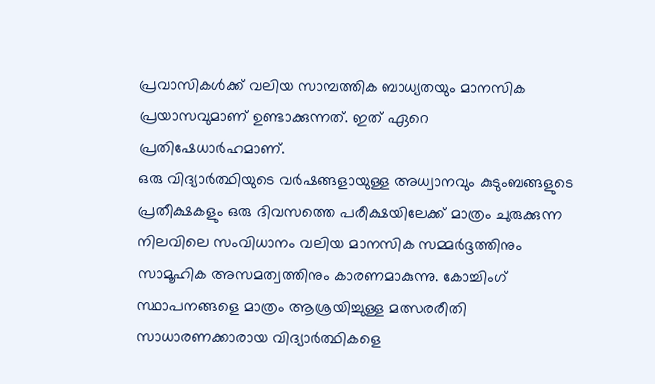പ്രവാസികൾക്ക് വലിയ സാമ്പത്തിക ബാധ്യതയും മാനസിക പ്രയാസവുമാണ് ഉണ്ടാക്കുന്നത്. ഇത് ഏറെ പ്രതിഷേധാർഹമാണ്.
ഒരു വിദ്യാർത്ഥിയുടെ വർഷങ്ങളായുള്ള അധ്വാനവും കുടുംബങ്ങളുടെ പ്രതീക്ഷകളും ഒരു ദിവസത്തെ പരീക്ഷയിലേക്ക് മാത്രം ചുരുക്കുന്ന നിലവിലെ സംവിധാനം വലിയ മാനസിക സമ്മർദ്ദത്തിനും സാമൂഹിക അസമത്വത്തിനും കാരണമാകുന്നു. കോച്ചിംഗ് സ്ഥാപനങ്ങളെ മാത്രം ആശ്രയിച്ചുള്ള മത്സരരീതി സാധാരണക്കാരായ വിദ്യാർത്ഥികളെ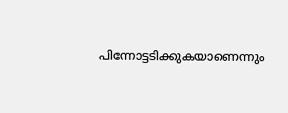പിന്നോട്ടടിക്കുകയാണെന്നും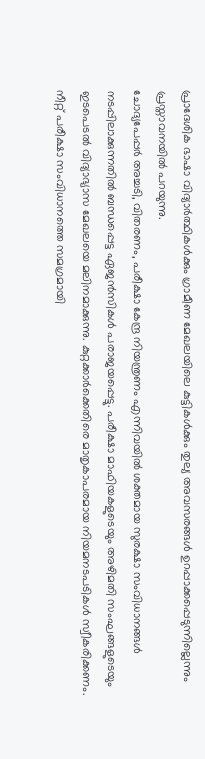പ്രാദേശിക ഭാഷാ വിദ്യാർത്ഥികൾക്കും ഗ്രാമീണ മേഖലയിലെ കുട്ടികൾക്കും തുല്യ അവസരങ്ങൾ ഉറപ്പാക്കപ്പെടുന്നില്ലെന്നും പ്രസ്താവനയിൽ പറയുന്നു.
ചോദ്യപേപ്പർ അച്ചടി, വിതരണം, പരീക്ഷാ കേന്ദ്ര നിയന്ത്രണം എന്നിവയിൽ ശക്തമായ സുരക്ഷാ സംവിധാനങ്ങൾ നടപ്പിലാക്കുന്നതിൽ ബന്ധപ്പെട്ട ഏജൻസികൾ പരാജയപ്പെട്ടു. പരീക്ഷാ മാഫിയകളുടെയും അഴിമതി സംഘങ്ങളുടെയും ഇടപെടൽ വിദ്യാഭ്യാസ മേഖലയെ മലിനമാക്കുന്നു. കുറ്റക്കാർക്കെതിരെ മാതൃകാപരമായ നിയമനടപടികൾ സ്വീകരിക്കണം.
നീറ്റ് പരീക്ഷാ സംവിധാനത്തെ സമഗ്രമായി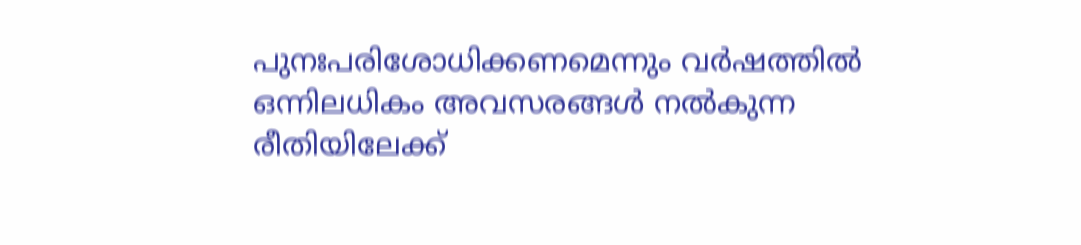പുനഃപരിശോധിക്കണമെന്നും വർഷത്തിൽ ഒന്നിലധികം അവസരങ്ങൾ നൽകുന്ന രീതിയിലേക്ക്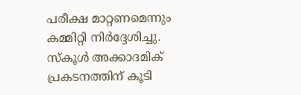പരീക്ഷ മാറ്റണമെന്നും കമ്മിറ്റി നിർദ്ദേശിച്ചു. സ്കൂൾ അക്കാദമിക് പ്രകടനത്തിന് കൂടി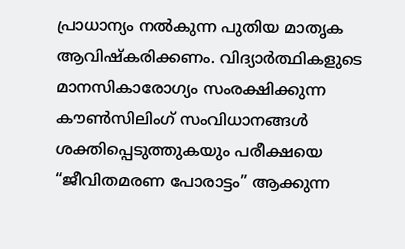പ്രാധാന്യം നൽകുന്ന പുതിയ മാതൃക ആവിഷ്കരിക്കണം. വിദ്യാർത്ഥികളുടെ മാനസികാരോഗ്യം സംരക്ഷിക്കുന്ന കൗൺസിലിംഗ് സംവിധാനങ്ങൾ ശക്തിപ്പെടുത്തുകയും പരീക്ഷയെ “ജീവിതമരണ പോരാട്ടം” ആക്കുന്ന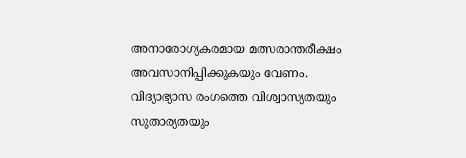അനാരോഗ്യകരമായ മത്സരാന്തരീക്ഷം അവസാനിപ്പിക്കുകയും വേണം.
വിദ്യാഭ്യാസ രംഗത്തെ വിശ്വാസ്യതയും സുതാര്യതയും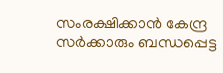സംരക്ഷിക്കാൻ കേന്ദ്ര സർക്കാരും ബന്ധപ്പെട്ട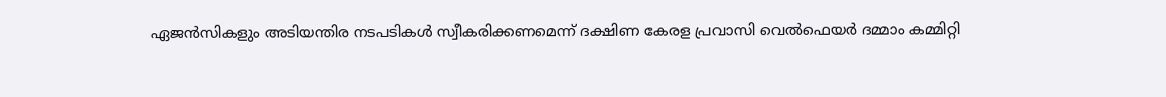ഏജൻസികളും അടിയന്തിര നടപടികൾ സ്വീകരിക്കണമെന്ന് ദക്ഷിണ കേരള പ്രവാസി വെൽഫെയർ ദമ്മാം കമ്മിറ്റി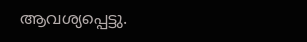ആവശ്യപ്പെട്ടു.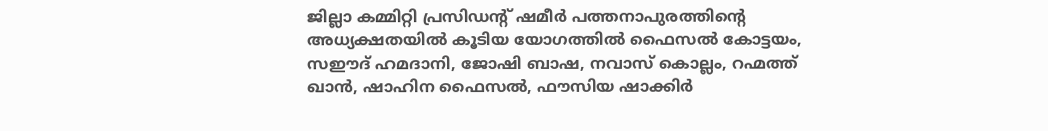ജില്ലാ കമ്മിറ്റി പ്രസിഡന്റ് ഷമീർ പത്തനാപുരത്തിന്റെ അധ്യക്ഷതയിൽ കൂടിയ യോഗത്തിൽ ഫൈസൽ കോട്ടയം, സഈദ് ഹമദാനി, ജോഷി ബാഷ, നവാസ് കൊല്ലം, റഹ്മത്ത് ഖാൻ, ഷാഹിന ഫൈസൽ, ഫൗസിയ ഷാക്കിർ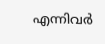എന്നിവർ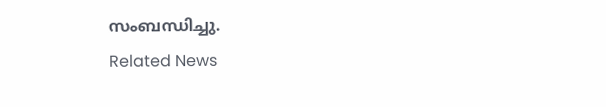സംബന്ധിച്ചു.
Related News